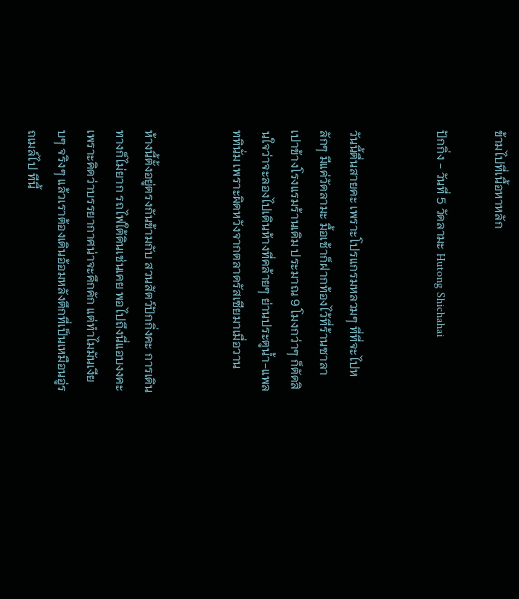ข้ามไปที่เนื้อหาหลัก

ปักกิ่ง - วันที่ 5 วัดลามะ Hutong Shichahai


วันนี้ตื่นสายคะ เพราะโปรแกรมหลวมๆ ที่ที่จะไปหลักๆ มีแค่วัดลามะ มื้อเช้าก็ฝากท้องไว้ที่ร้านซาลาเปาข้างโรงแรมร้านเดิม ประมาณ 9 โมงกว่าๆ ก็ตัดสินใจว่าจะลองไปเดินห้างที่คล้ายๆ ย่านประตูน้ำ-แพลททินั่ม เพราะผิดหวังจากตลาดรัสเซียมาเมื่อวาน


ห้างนี้ตั้งอยู่ตรงกันข้ามกับ สวนสัตว์ปักกิ่งคะ การเดินทางก็ไม่ยาก รถไฟใต้ดินเช่นเคย พอไปถึงนี่แอบงงคะเพราะคิดว่าบรรยากาศน่าจะคึกคัก แต่ทำไมมันเงียบๆ จริงๆ แล้วเราต้องเดินอ้อมหลังตึกที่เป็นเหมือนอู่รถเมล์ไป ทีนี้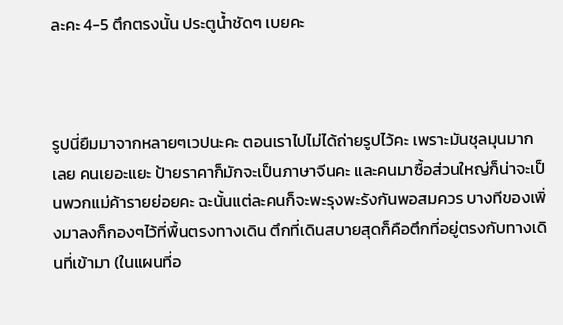ละคะ 4-5 ตึกตรงนั้น ประตูน้ำชัดๆ เบยคะ



รูปนี่ยืมมาจากหลายๆเวปนะคะ ตอนเราไปไม่ได้ถ่ายรูปไว้คะ เพราะมันชุลมุนมากเลย คนเยอะแยะ ป้ายราคาก็มักจะเป็นภาษาจีนคะ และคนมาซื้อส่วนใหญ่ก็น่าจะเป็นพวกแม่ค้ารายย่อยคะ ฉะนั้นแต่ละคนก็จะพะรุงพะรังกันพอสมควร บางทีของเพิ่งมาลงก็กองๆไว้ที่พื้นตรงทางเดิน ตึกที่เดินสบายสุดก็คือตึกที่อยู่ตรงกับทางเดินที่เข้ามา (ในแผนที่อ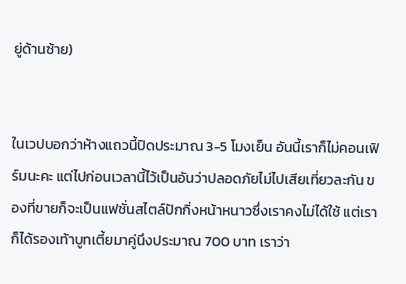ยู่ด้านซ้าย)


ในเวปบอกว่าห้างแถวนี้ปิดประมาณ 3-5 โมงเย็น อันนี้เราก็ไม่คอนเฟิร์มนะคะ แต่ไปก่อนเวลานี้ไว้เป็นอันว่าปลอดภัยไม่ไปเสียเที่ยวละกัน ของที่ขายก็จะเป็นแฟชั่นสไตล์ปักกิ่งหน้าหนาวซึ่งเราคงไม่ได้ใช้ แต่เราก็ได้รองเท้าบูทเตี้ยมาคู่นึงประมาณ 700 บาท เราว่า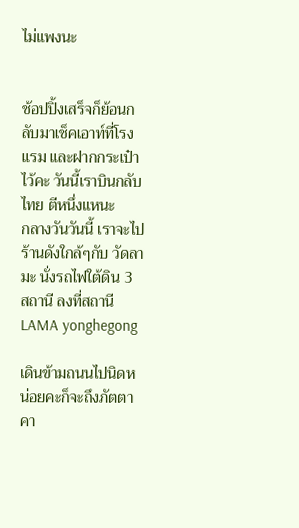ไม่แพงนะ


ช้อปปิ้งเสร็จก็ย้อนกลับมาเช็คเอาท์ที่โรงแรม และฝากกระเป๋าไว้คะ วันนี้เราบินกลับไทย ตีหนึ่งแหนะ
กลางวันวันนี้ เราจะไปร้านดังใกล้ๆกับ วัดลามะ นั่งรถไฟใต้ดิน 3 สถานี ลงที่สถานี LAMA yonghegong

เดินข้ามถนนไปนิดหน่อยคะก็จะถึงภัตตาคา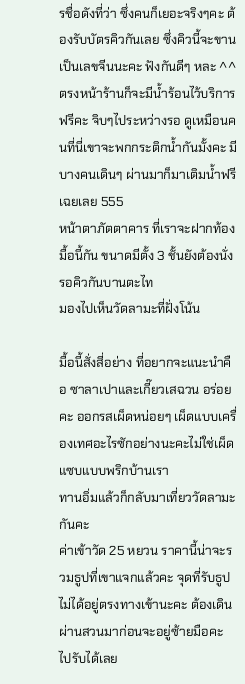รชื่อดังที่ว่า ซึ่งคนก็เยอะจริงๆคะ ต้องรับบัตรคิวกันเลย ซึ่งคิวนี้จะขานเป็นเลขจีนนะคะ ฟังกันดีๆ หละ ^^ ตรงหน้าร้านก็จะมีน้ำร้อนไว้บริการฟรีคะ จิบๆไประหว่างรอ ดูเหมือนคนที่นี่เขาจะพกกระติกน้ำกันมั้งคะ มีบางคนเดินๆ ผ่านมาก็มาเติมน้ำฟรีเฉยเลย 555
หน้าตาภัตตาคาร ที่เราจะฝากท้องมื้อนี้กัน ขนาดมีตั้ง 3 ชั้นยังต้องนั่งรอคิวกันบานตะไท
มองไปเห็นวัดลามะที่ฝั่งโน้น

มื้อนี้สั่งสี่อย่าง ที่อยากจะแนะนำคือ ซาลาเปาและเกี๊ยวเสฉวน อร่อยคะ ออกรสเผ็ดหน่อยๆ เผ็ดแบบเครื่องเทศอะไรซักอย่างนะคะไม่ใช่เผ็ดแซบแบบพริกบ้านเรา
ทานอิ่มแล้วก็กลับมาเที่ยววัดลามะกันคะ
ค่าเข้าวัด 25 หยวน ราคานี้น่าจะรวมธูปที่เขาแจกแล้วคะ จุดที่รับธูปไม่ได้อยู่ตรงทางเข้านะคะ ต้องเดินผ่านสวนมาก่อนจะอยู่ซ้ายมือคะ ไปรับได้เลย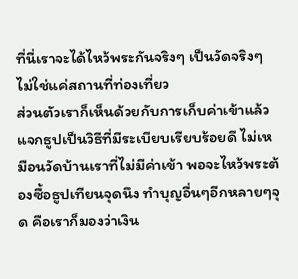ที่นี่เราจะได้ไหว้พระกันจริงๆ เป็นวัดจริงๆ ไม่ใช่แค่สถานที่ท่องเที่ยว
ส่วนตัวเราก็เห็นด้วยกับการเก็บค่าเข้าแล้วแจกธูปเป็นวิธีที่มีระเบียบเรียบร้อยดี ไม่เหมือนวัดบ้านเราที่ไม่มีค่าเข้า พอจะไหว้พระต้องซื้อธูปเทียนจุดนึง ทำบุญอื่นๆอีกหลายๆจุด คือเราก็มองว่าเงิน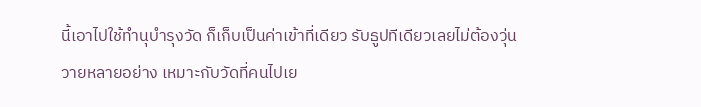นี้เอาไปใช้ทำนุบำรุงวัด ก็เก็บเป็นค่าเข้าที่เดียว รับธูปทีเดียวเลยไม่ต้องวุ่นวายหลายอย่าง เหมาะกับวัดที่คนไปเย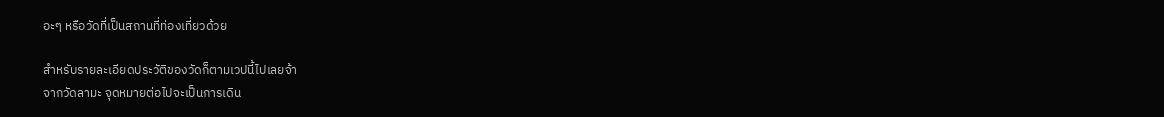อะๆ หรือวัดที่เป็นสถานที่ท่องเที่ยวด้วย

สำหรับรายละเอียดประวัติของวัดก็ตามเวปนี้ไปเลยจ้า
จากวัดลามะ จุดหมายต่อไปจะเป็นการเดิน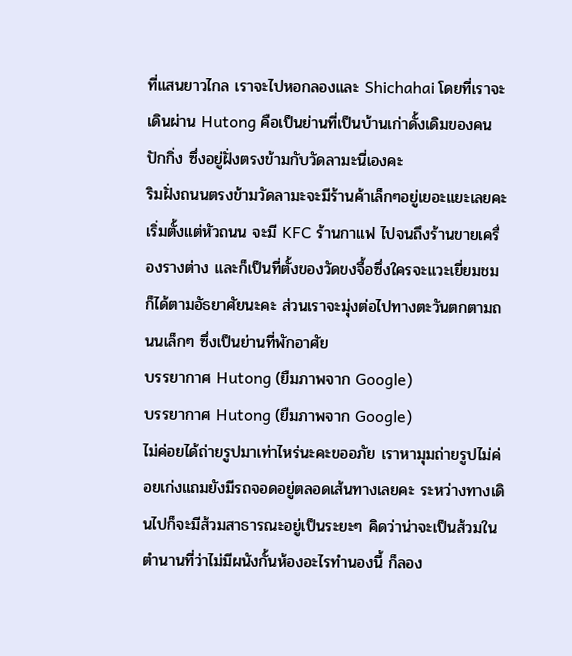ที่แสนยาวไกล เราจะไปหอกลองและ Shichahai โดยที่เราจะเดินผ่าน Hutong คือเป็นย่านที่เป็นบ้านเก่าดั้งเดิมของคนปักกิ่ง ซึ่งอยู่ฝั่งตรงข้ามกับวัดลามะนี่เองคะ
ริมฝั่งถนนตรงข้ามวัดลามะจะมีร้านค้าเล็กๆอยู่เยอะแยะเลยคะ เริ่มตั้งแต่หัวถนน จะมี KFC ร้านกาแฟ ไปจนถึงร้านขายเครื่องรางต่าง และก็เป็นที่ตั้งของวัดขงจื้อซึ่งใครจะแวะเยี่ยมชมก็ได้ตามอัธยาศัยนะคะ ส่วนเราจะมุ่งต่อไปทางตะวันตกตามถนนเล็กๆ ซึ่งเป็นย่านที่พักอาศัย
บรรยากาศ Hutong (ยืมภาพจาก Google)
บรรยากาศ Hutong (ยืมภาพจาก Google)
ไม่ค่อยได้ถ่ายรูปมาเท่าไหร่นะคะขออภัย เราหามุมถ่ายรูปไม่ค่อยเก่งแถมยังมีรถจอดอยู่ตลอดเส้นทางเลยคะ ระหว่างทางเดินไปก็จะมีส้วมสาธารณะอยู่เป็นระยะๆ คิดว่าน่าจะเป็นส้วมในตำนานที่ว่าไม่มีผนังกั้นห้องอะไรทำนองนี้ ก็ลอง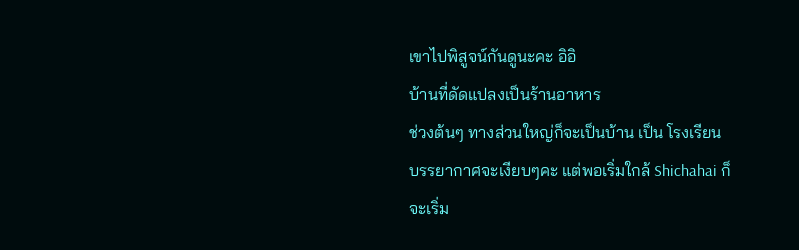เขาไปพิสูจน์กันดูนะคะ อิอิ
บ้านที่ดัดแปลงเป็นร้านอาหาร
ช่วงต้นๆ ทางส่วนใหญ่ก็จะเป็นบ้าน เป็น โรงเรียน บรรยากาศจะเงียบๆคะ แต่พอเริ่มใกล้ Shichahai ก็จะเริ่ม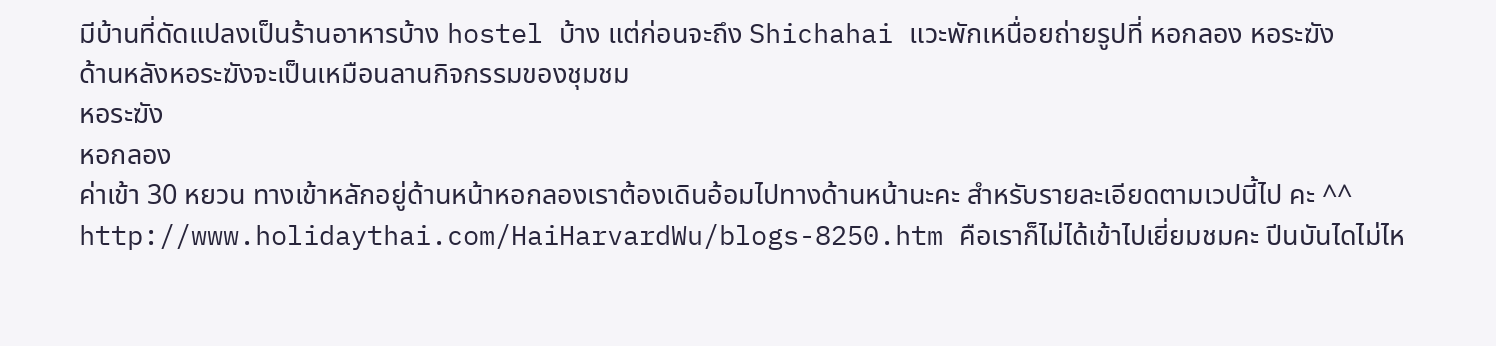มีบ้านที่ดัดแปลงเป็นร้านอาหารบ้าง hostel บ้าง แต่ก่อนจะถึง Shichahai แวะพักเหนื่อยถ่ายรูปที่ หอกลอง หอระฆัง
ด้านหลังหอระฆังจะเป็นเหมือนลานกิจกรรมของชุมชม
หอระฆัง
หอกลอง
ค่าเข้า 30 หยวน ทางเข้าหลักอยู่ด้านหน้าหอกลองเราต้องเดินอ้อมไปทางด้านหน้านะคะ สำหรับรายละเอียดตามเวปนี้ไป คะ ^^ http://www.holidaythai.com/HaiHarvardWu/blogs-8250.htm คือเราก็ไม่ได้เข้าไปเยี่ยมชมคะ ปีนบันไดไม่ไห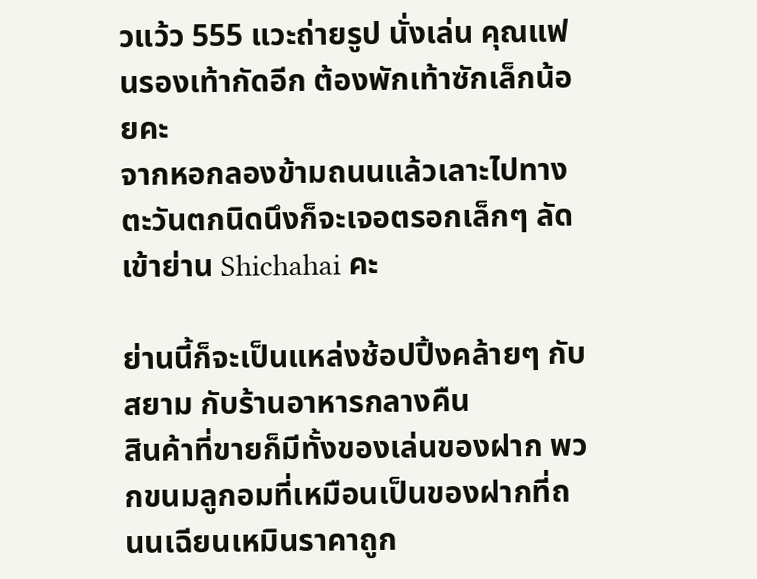วแว้ว 555 แวะถ่ายรูป นั่งเล่น คุณแฟนรองเท้ากัดอีก ต้องพักเท้าซักเล็กน้อยคะ
จากหอกลองข้ามถนนแล้วเลาะไปทางตะวันตกนิดนึงก็จะเจอตรอกเล็กๆ ลัดเข้าย่าน Shichahai คะ

ย่านนี้ก็จะเป็นแหล่งช้อปปิ้งคล้ายๆ กับสยาม กับร้านอาหารกลางคืน
สินค้าที่ขายก็มีทั้งของเล่นของฝาก พวกขนมลูกอมที่เหมือนเป็นของฝากที่ถนนเฉียนเหมินราคาถูก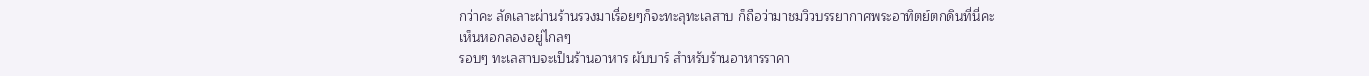กว่าคะ ลัดเลาะผ่านร้านรวงมาเรื่อยๆก็จะทะลุทะเลสาบ ก็ถือว่ามาชมวิวบรรยากาศพระอาทิตย์ตกดินที่นี่คะ
เห็นหอกลองอยู่ไกลๆ
รอบๆ ทะเลสาบจะเป็นร้านอาหาร ผับบาร์ สำหรับร้านอาหารราคา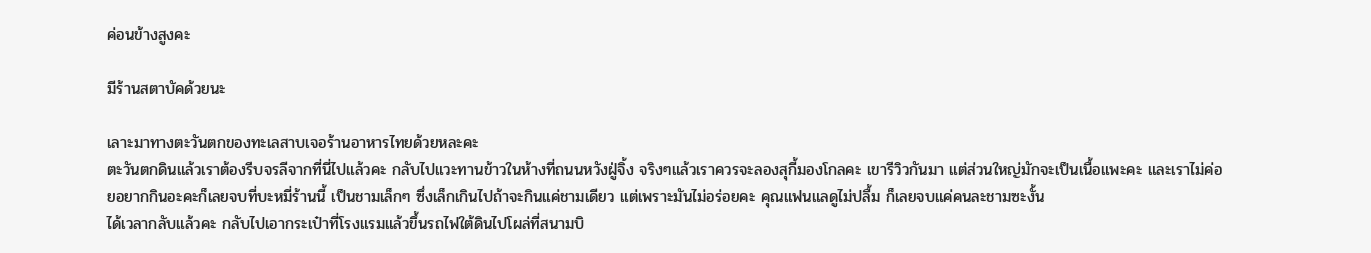ค่อนข้างสูงคะ

มีร้านสตาบัคด้วยนะ

เลาะมาทางตะวันตกของทะเลสาบเจอร้านอาหารไทยด้วยหละคะ
ตะวันตกดินแล้วเราต้องรีบจรลีจากที่นี่ไปแล้วคะ กลับไปแวะทานข้าวในห้างที่ถนนหวังฝู่จิ้ง จริงๆแล้วเราควรจะลองสุกี้มองโกลคะ เขารีวิวกันมา แต่ส่วนใหญ่มักจะเป็นเนื้อแพะคะ และเราไม่ค่อยอยากกินอะคะก็เลยจบที่บะหมี่ร้านนี้ เป็นชามเล็กๆ ซึ่งเล็กเกินไปถ้าจะกินแค่ชามเดียว แต่เพราะมันไม่อร่อยคะ คุณแฟนแลดูไม่ปลื้ม ก็เลยจบแค่คนละชามซะงั้น
ได้เวลากลับแล้วคะ กลับไปเอากระเป๋าที่โรงแรมแล้วขึ้นรถไฟใต้ดินไปโผล่ที่สนามบิ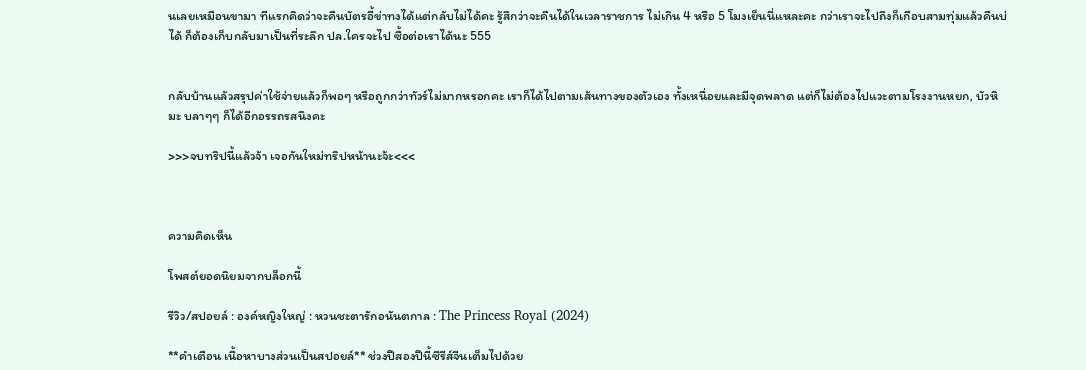นเลยเหมือนขามา ทีแรกคิดว่าจะคืนบัตรอี้ข่าทงได้แต่กลับไม่ได้คะ รู้สึกว่าจะคืนได้ในเวลาราชการ ไม่เกิน 4 หรือ 5 โมงเย็นนี่แหละคะ กว่าเราจะไปถึงก็เกือบสามทุ่มแล้วคืนบ่ได้ ก็ต้องเก็บกลับมาเป็นที่ระลึก ปล.ใครจะไป ซื้อต่อเราได้นะ 555


กลับบ้านแล้วสรุปค่าใช้จ่ายแล้วก็พอๆ หรือถูกกว่าทัวร์ไม่มากหรอกคะ เราก็ได้ไปตามเส้นทางของตัวเอง ทั้งเหนื่อยและมีจุดพลาด แต่ก็ไม่ต้องไปแวะตามโรงงานหยก, บัวหิมะ บลาๆๆ ก็ได้อีกอรรถรสนึงคะ

>>>จบทริปนี้แล้วจ้า เจอกันใหม่ทริปหน้านะจ้ะ<<<



ความคิดเห็น

โพสต์ยอดนิยมจากบล็อกนี้

รีวิว/สปอยล์ : องค์หญิงใหญ่ : หวนชะตารักอนันตกาล : The Princess Royal (2024)

**คำเตือน เนื้อหาบางส่วนเป็นสปอยล์** ช่วงปีสองปีนี้ซีรีส์จีนเต็มไปด้วย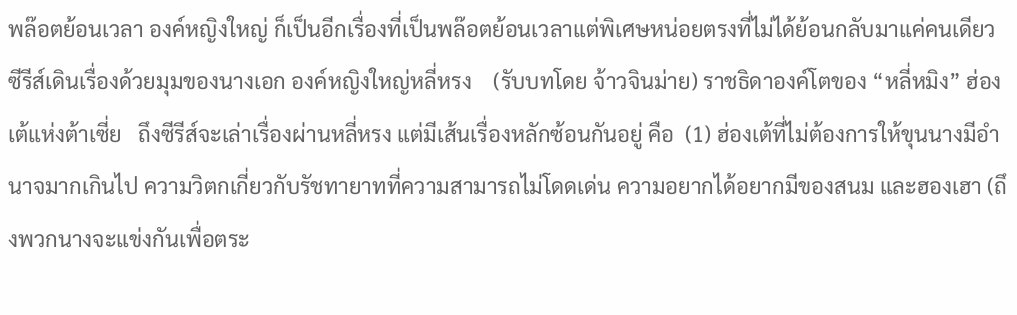พล๊อตย้อนเวลา องค์หญิงใหญ่ ก็เป็นอีกเรื่องที่เป็นพล๊อตย้อนเวลาแต่พิเศษหน่อยตรงที่ไม่ได้ย้อนกลับมาแค่คนเดียว ซีรีส์เดินเรื่องด้วยมุมของนางเอก องค์หญิงใหญ่หลี่หรง    (รับบทโดย จ้าวจินม่าย) ราชธิดาองค์โตของ “หลี่หมิง” ฮ่องเต้แห่งต้าเซี่ย   ถึงซีรีส์จะเล่าเรื่องผ่านหลี่หรง แต่มีเส้นเรื่องหลักซ้อนกันอยู่ คือ  (1) ฮ่องเต้ที่ไม่ต้องการให้ขุนนางมีอำนาจมากเกินไป ความวิตกเกี่ยวกับรัชทายาทที่ความสามารถไม่โดดเด่น ความอยากได้อยากมีของสนม และฮองเฮา (ถึงพวกนางจะแข่งกันเพื่อตระ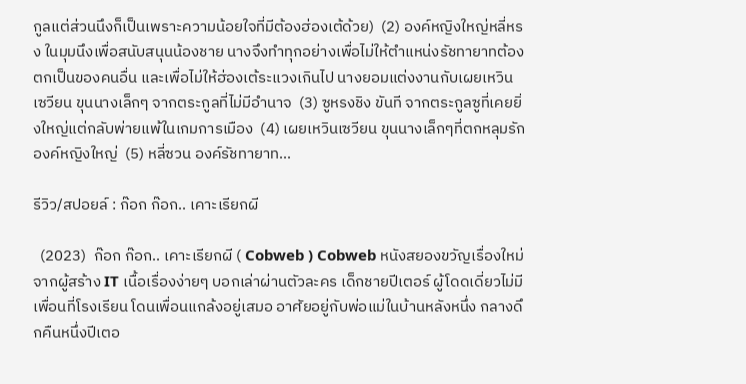กูลแต่ส่วนนึงก็เป็นเพราะความน้อยใจที่มีต้องฮ่องเต้ด้วย)  (2) องค์หญิงใหญ่หลี่หรง ในมุมนึงเพื่อสนับสนุนน้องชาย นางจึงทำทุกอย่างเพื่อไม่ให้ตำแหน่งรัชทายาทต้องตกเป็นของคนอื่น และเพื่อไม่ให้ฮ่องเต้ระแวงเกินไป นางยอมแต่งงานกับเผยเหวินเซวียน ขุนนางเล็กๆ จากตระกูลที่ไม่มีอำนาจ  (3) ซูหรงชิง ขันที จากตระกูลซูที่เคยยิ่งใหญ่แต่กลับพ่ายแพ้ในเกมการเมือง  (4) เผยเหวินเซวียน ขุนนางเล็กๆที่ตกหลุมรักองค์หญิงใหญ่  (5) หลี่ซวน องค์รัชทายาท...

รีวิว/สปอยล์ : ก๊อก ก๊อก.. เคาะเรียกผี

  (2023)  ก๊อก ก๊อก.. เคาะเรียกผี ( Cobweb ) Cobweb หนังสยองขวัญเรื่องใหม่จากผู้สร้าง IT เนื้อเรื่องง่ายๆ บอกเล่าผ่านตัวละคร เด็กชายปีเตอร์ ผู้โดดเดี่ยวไม่มีเพื่อนที่โรงเรียน โดนเพื่อนแกล้งอยู่เสมอ อาศัยอยู่กับพ่อแม่ในบ้านหลังหนึ่ง กลางดึกคืนหนึ่งปีเตอ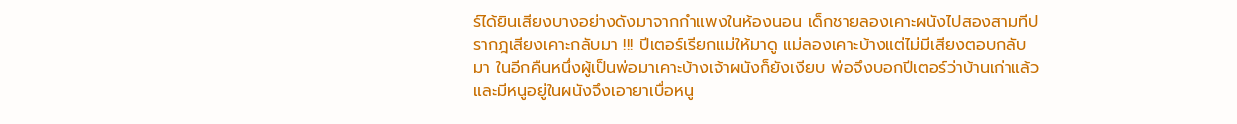ร์ได้ยินเสียงบางอย่างดังมาจากกำแพงในห้องนอน เด็กชายลองเคาะผนังไปสองสามทีปรากฎเสียงเคาะกลับมา !!! ปีเตอร์เรียกแม่ให้มาดู แม่ลองเคาะบ้างแต่ไม่มีเสียงตอบกลับมา ในอีกคืนหนึ่งผู้เป็นพ่อมาเคาะบ้างเจ้าผนังก็ยังเงียบ พ่อจึงบอกปีเตอร์ว่าบ้านเก่าแล้วและมีหนูอยู่ในผนังจึงเอายาเบื่อหนู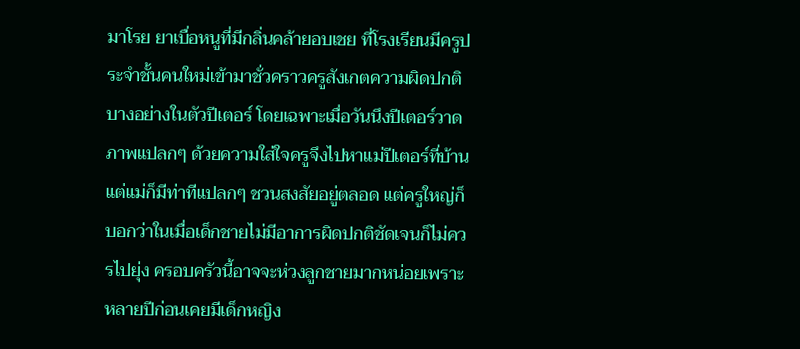มาโรย ยาเบื่อหนูที่มีกลิ่นคล้ายอบเชย ที่โรงเรียนมีครูประจำชั้นคนใหม่เข้ามาชั่วคราวครูสังเกตความผิดปกติบางอย่างในตัวปีเตอร์ โดยเฉพาะเมื่อวันนึงปีเตอร์วาดภาพแปลกๆ ด้วยความใส่ใจครูจึงไปหาแม่ปีเตอร์ที่บ้าน แต่แม่ก็มีท่าทีแปลกๆ ชวนสงสัยอยู่ตลอด แต่ครูใหญ่ก็บอกว่าในเมื่อเด็กชายไม่มีอาการผิดปกติชัดเจนก็ไม่ควรไปยุ่ง ครอบครัวนี้อาจจะห่วงลูกชายมากหน่อยเพราะหลายปีก่อนเคยมีเด็กหญิง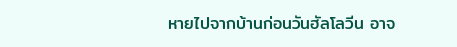หายไปจากบ้านก่อนวันฮัลโลวีน อาจ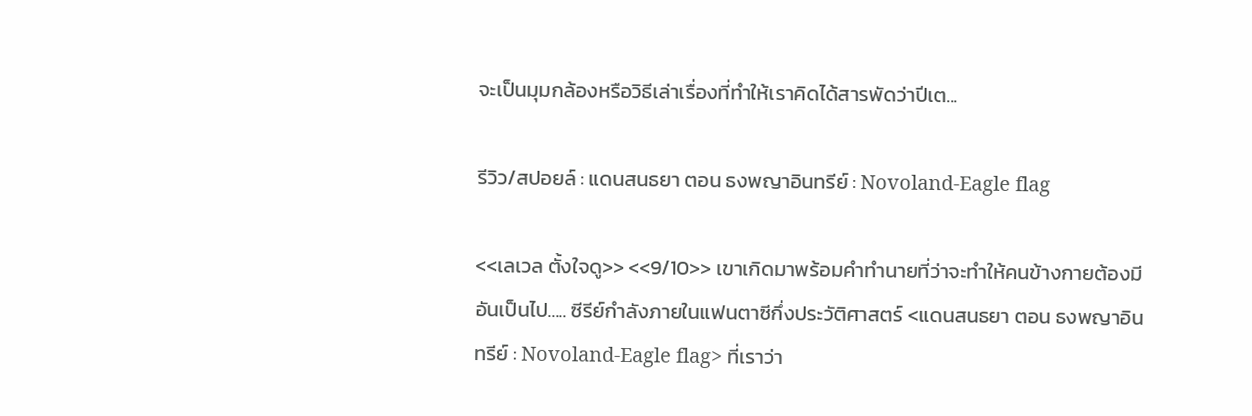จะเป็นมุมกล้องหรือวิธีเล่าเรื่องที่ทำให้เราคิดได้สารพัดว่าปีเต...

รีวิว/สปอยล์ : แดนสนธยา ตอน ธงพญาอินทรีย์ : Novoland-Eagle flag

<<เลเวล ตั้งใจดู>> <<9/10>> เขาเกิดมาพร้อมคำทำนายที่ว่าจะทำให้คนข้างกายต้องมีอันเป็นไป..... ซีรีย์กำลังภายในแฟนตาซีกึ่งประวัติศาสตร์ <แดนสนธยา ตอน ธงพญาอินทรีย์ : Novoland-Eagle flag> ที่เราว่า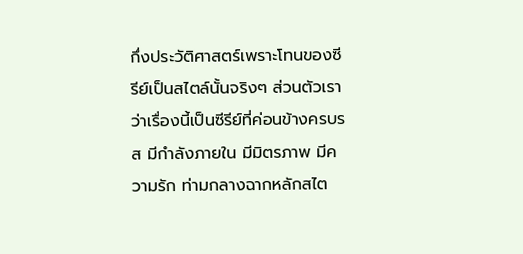กึ่งประวัติศาสตร์เพราะโทนของซีรีย์เป็นสไตล์นั้นจริงๆ ส่วนตัวเราว่าเรื่องนี้เป็นซีรีย์ที่ค่อนข้างครบรส มีกำลังภายใน มีมิตรภาพ มีความรัก ท่ามกลางฉากหลักสไต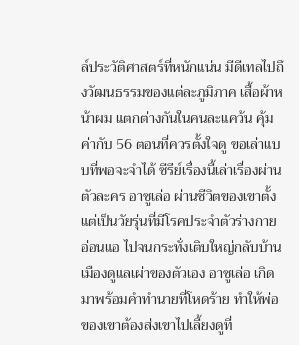ล์ประวัติศาสตร์ที่หนักแน่น มีดีเทลไปถึงวัฒนธรรมของแต่ละภูมิภาค เสื้อผ้าหน้าผม แตกต่างกันในคนละแคว้น คุ้มค่ากับ 56 ตอนที่ควรตั้งใจดู ขอเล่าแบบที่พอจะจำได้ ซีรีย์เรื่องนี้เล่าเรื่องผ่านตัวละคร อาซูเล่อ ผ่านชีวิตของเขาตั้งแต่เป็นวัยรุ่นที่มีโรคประจำตัวร่างกายอ่อนแอ ไปจนกระทั่งเติบใหญ่กลับบ้านเมืองดูแลเผ่าของตัวเอง อาซูเล่อ เกิดมาพร้อมคำทำนายที่โหดร้าย ทำให้พ่อของเขาต้องส่งเขาไปเลี้ยงดูที่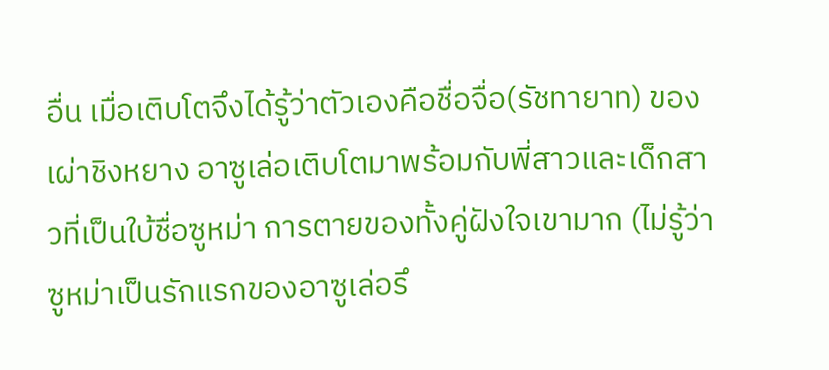อื่น เมื่อเติบโตจึงได้รู้ว่าตัวเองคือชื่อจื่อ(รัชทายาท) ของเผ่าชิงหยาง อาซูเล่อเติบโตมาพร้อมกับพี่สาวและเด็กสาวที่เป็นใบ้ชื่อซูหม่า การตายของทั้งคู่ฝังใจเขามาก (ไม่รู้ว่าซูหม่าเป็นรักแรกของอาซูเล่อรึ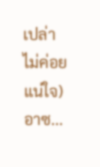เปล่าไม่ค่อยแน่ใจ) อาซ...